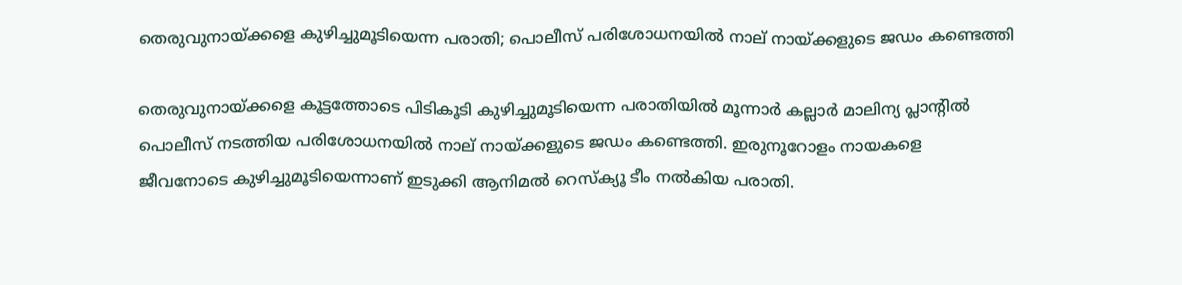തെരുവുനായ്ക്കളെ കുഴിച്ചുമൂടിയെന്ന പരാതി; പൊലീസ് പരിശോധനയില്‍ നാല് നായ്ക്കളുടെ ജഡം കണ്ടെത്തി

തെരുവുനായ്ക്കളെ കൂട്ടത്തോടെ പിടികൂടി കുഴിച്ചുമൂടിയെന്ന പരാതിയില്‍ മൂന്നാര്‍ കല്ലാര്‍ മാലിന്യ പ്ലാന്റില്‍ പൊലീസ് നടത്തിയ പരിശോധനയില്‍ നാല് നായ്ക്കളുടെ ജഡം കണ്ടെത്തി. ഇരുനൂറോളം നായകളെ ജീവനോടെ കുഴിച്ചുമൂടിയെന്നാണ് ഇടുക്കി ആനിമല്‍ റെസ്‌ക്യൂ ടീം നല്‍കിയ പരാതി.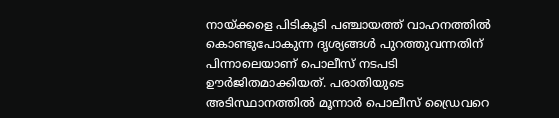നായ്ക്കളെ പിടികൂടി പഞ്ചായത്ത് വാഹനത്തില്‍ കൊണ്ടുപോകുന്ന ദൃശ്യങ്ങള്‍ പുറത്തുവന്നതിന് പിന്നാലെയാണ് പൊലീസ് നടപടി ഊര്‍ജിതമാക്കിയത്. പരാതിയുടെ അടിസ്ഥാനത്തില്‍ മൂന്നാര്‍ പൊലീസ് ഡ്രൈവറെ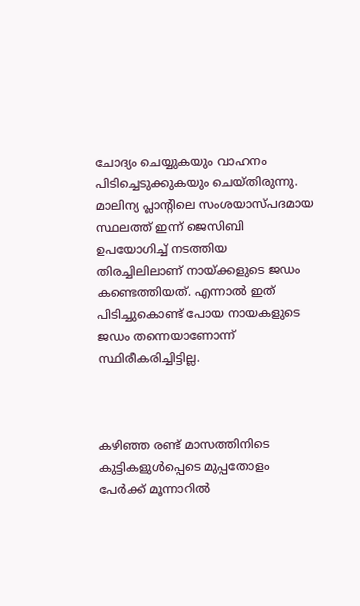ചോദ്യം ചെയ്യുകയും വാഹനം പിടിച്ചെടുക്കുകയും ചെയ്തിരുന്നു. മാലിന്യ പ്ലാന്റിലെ സംശയാസ്പദമായ സ്ഥലത്ത് ഇന്ന് ജെസിബി ഉപയോഗിച്ച് നടത്തിയ തിരച്ചിലിലാണ് നായ്ക്കളുടെ ജഡം കണ്ടെത്തിയത്. എന്നാല്‍ ഇത് പിടിച്ചുകൊണ്ട് പോയ നായകളുടെ ജഡം തന്നെയാണോന്ന് സ്ഥിരീകരിച്ചിട്ടില്ല.



കഴിഞ്ഞ രണ്ട് മാസത്തിനിടെ കുട്ടികളുള്‍പ്പെടെ മുപ്പതോളം പേര്‍ക്ക് മൂന്നാറില്‍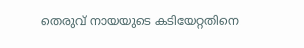തെരുവ് നായയുടെ കടിയേറ്റതിനെ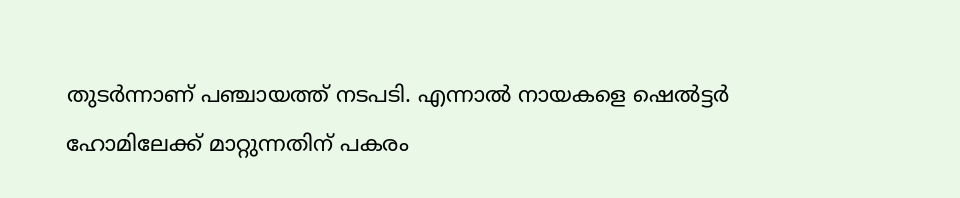തുടര്‍ന്നാണ് പഞ്ചായത്ത് നടപടി. എന്നാല്‍ നായകളെ ഷെല്‍ട്ടര്‍ ഹോമിലേക്ക് മാറ്റുന്നതിന് പകരം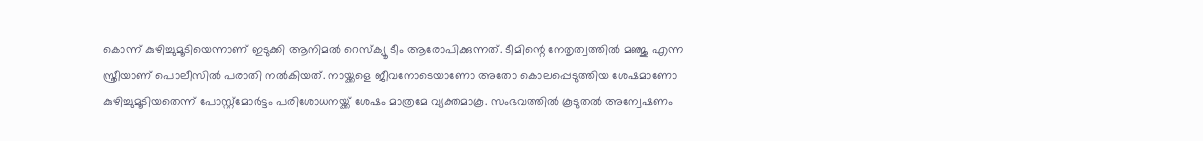കൊന്ന് കുഴിച്ചുമൂടിയെന്നാണ് ഇടുക്കി ആനിമല്‍ റെസ്‌ക്യൂ ടീം ആരോപിക്കുന്നത്. ടീമിന്റെ നേതൃത്വത്തില്‍ മഞ്ജു എന്ന സ്ത്രീയാണ് പൊലീസില്‍ പരാതി നല്‍കിയത്. നായ്ക്കളെ ജീവനോടെയാണോ അതോ കൊലപ്പെടുത്തിയ ശേഷമാണോ കുഴിച്ചുമൂടിയതെന്ന് പോസ്റ്റ്‌മോര്‍ട്ടം പരിശോധനയ്ക്ക് ശേഷം മാത്രമേ വ്യക്തമാകൂ. സംഭവത്തില്‍ കൂടുതല്‍ അന്വേഷണം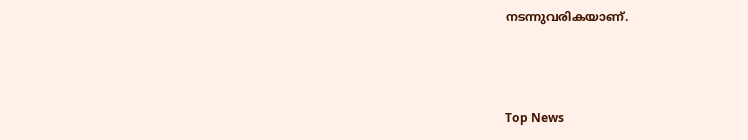നടന്നുവരികയാണ്.



Top News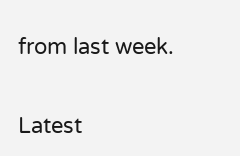from last week.

Latest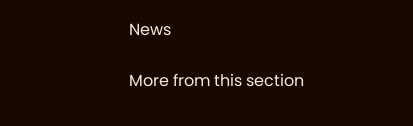News

More from this section